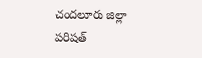చందలూరు జిల్లా పరిషత్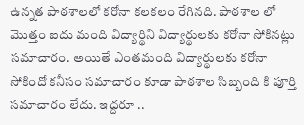ఉన్నత పాఠశాలలో కరోనా కలకలం రేగినది. పాఠశాల లో మొత్తం ఐదు మంది విద్యార్థిని విద్యార్థులకు కరోనా సోకినట్లు సమాచారం. అయితే ఎంతమంది విద్యార్థులకు కరోనా సోకిందో కనీసం సమాచారం కూడా పాఠశాల సిబ్బంది కి పూర్తి సమాచారం లేదు. ఇద్దరూ ..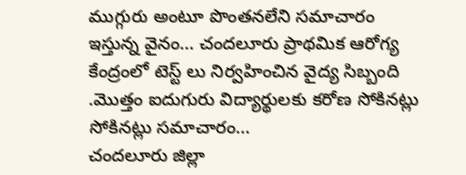ముగ్గురు అంటూ పొంతనలేని సమాచారం ఇస్తున్న వైనం… చందలూరు ప్రాథమిక ఆరోగ్య కేంద్రంలో టెస్ట్ లు నిర్వహించిన వైద్య సిబ్బంది .మొత్తం ఐదుగురు విద్యార్థులకు కరోణ సోకినట్లు సోకినట్లు సమాచారం…
చందలూరు జిల్లా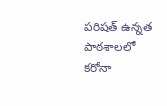పరిషత్ ఉన్నత పాఠశాలలో కరోనా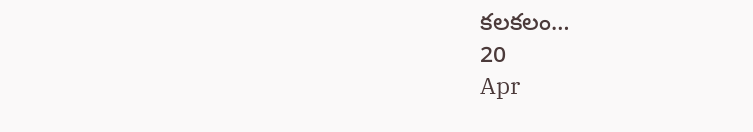కలకలం…
20
Apr